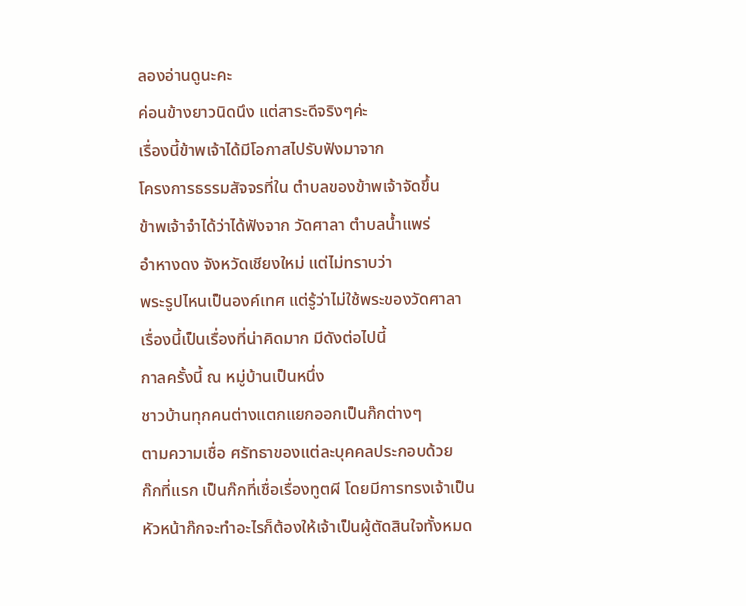ลองอ่านดูนะคะ
ค่อนข้างยาวนิดนึง แต่สาระดีจริงๆค่ะ
เรื่องนี้ข้าพเจ้าได้มีโอกาสไปรับฟังมาจาก
โครงการธรรมสัจจรที่ใน ตำบลของข้าพเจ้าจัดขึ้น
ข้าพเจ้าจำได้ว่าได้ฟังจาก วัดศาลา ตำบลน้ำแพร่
อำหางดง จังหวัดเชียงใหม่ แต่ไม่ทราบว่า
พระรูปไหนเป็นองค์เทศ แต่รู้ว่าไม่ใช้พระของวัดศาลา
เรื่องนี้เป็นเรื่องที่น่าคิดมาก มีดังต่อไปนี้
กาลครั้งนี้ ณ หมู่บ้านเป็นหนึ่ง
ชาวบ้านทุกคนต่างแตกแยกออกเป็นก๊กต่างๆ
ตามความเชื่อ ศรัทธาของแต่ละบุคคลประกอบด้วย
ก๊กที่แรก เป็นก๊กที่เชื่อเรื่องทูตผี โดยมีการทรงเจ้าเป็น
หัวหน้าก๊กจะทำอะไรก็ต้องให้เจ้าเป็นผู้ตัดสินใจทั้งหมด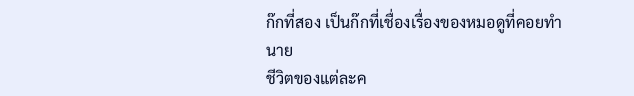ก๊กที่สอง เป็นก๊กที่เชื่องเรื่องของหมอดูที่คอยทำนาย
ชีวิตของแต่ละค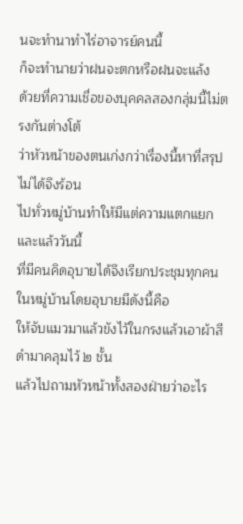นจะทำนาทำไร่อาจารย์คนนี้
ก็จะทำนายว่าฝนจะตกหรือฝนจะแล้ง
ด้วยที่ความเชื่อของบุคคลสองกลุ่มนี้ไม่ตรงกันต่างโต้
ว่าหัวหน้าของตนเก่งกว่าเรื่องนี้หาที่สรุปไม่ได้จึงร้อน
ไปทั่วหมู่บ้านทำให้มีแต่ความแตกแยก และแล้ววันนี้
ที่มีคนคิดอุบายได้จึงเรียกประชุมทุกคนในหมู่บ้านโดยอุบายมีดังนี้คือ
ให้จับแมวมาแล้วขังไว้ในกรงแล้วเอาผ้าสีดำมาคลุมไว้ ๒ ชั้น
แล้วไปถามหัวหน้าทั้งสองฝ่ายว่าอะไร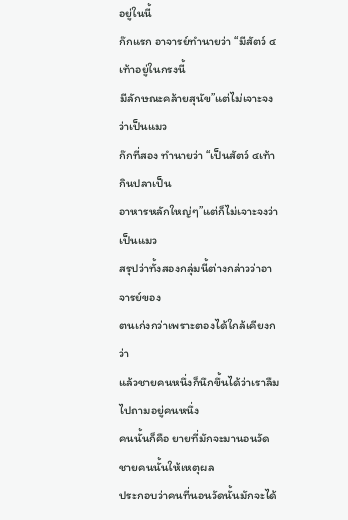อยู่ในนี้
ก๊กแรก อาจารย์ทำนายว่า “มีสัตว์ ๔เท้าอยู่ในกรงนี้
มีลักษณะคล้ายสุนัข”แต่ไม่เจาะจงว่าเป็นแมว
ก๊กที่สอง ทำนายว่า “เป็นสัตว์ ๔เท้ากินปลาเป็น
อาหารหลักใหญ่ๆ”แต่ก็ไม่เจาะจงว่าเป็นแมว
สรุปว่าทั้งสองกลุ่มนี้ต่างกล่าวว่าอาจารย์ของ
ตนเก่งกว่าเพราะตองได้ใกล้เคียงกว่า
แล้วชายคนหนึ่งก็นึกขึ้นได้ว่าเราลืมไปถามอยู่คนหนึ่ง
คนนั้นก็คือ ยายที่มักจะมานอนวัด ชายคนนั้นให้เหตุผล
ประกอบว่าคนที่นอนวัดนั้นมักจะได้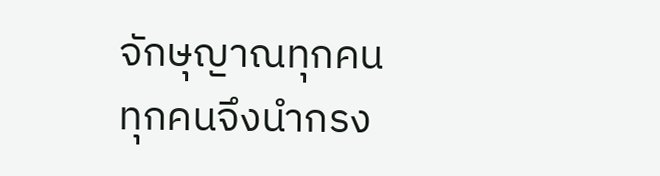จักษุญาณทุกคน
ทุกคนจึงนำกรง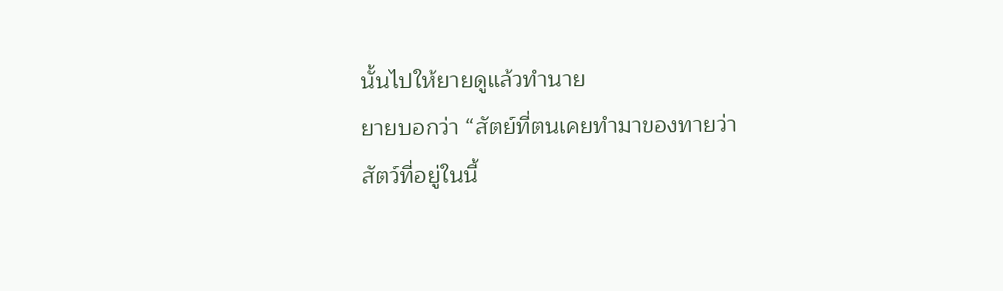นั้นไปให้ยายดูแล้วทำนาย
ยายบอกว่า “สัตย์ที่ตนเคยทำมาของทายว่า
สัตว์ที่อยู่ในนี้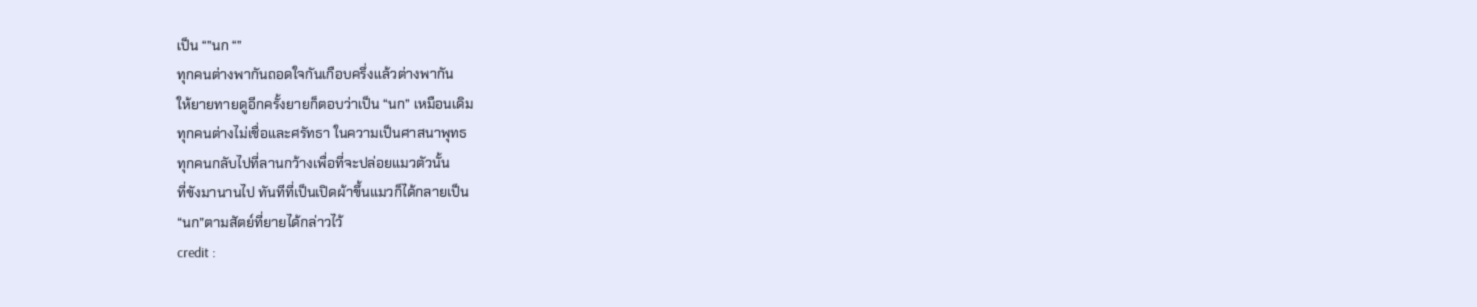เป็น “”นก “”
ทุกคนต่างพากันถอดใจกันเกือบครึ่งแล้วต่างพากัน
ให้ยายทายดูอีกครั้งยายก็ตอบว่าเป็น “นก” เหมือนเดิม
ทุกคนต่างไม่เชื่อและศรัทธา ในความเป็นศาสนาพุทธ
ทุกคนกลับไปที่ลานกว้างเพื่อที่จะปล่อยแมวตัวนั้น
ที่ขังมานานไป ทันทีที่เป็นเปิดผ้าขึ้นแมวก็ได้กลายเป็น
“นก”ตามสัตย์ที่ยายได้กล่าวไว้
credit :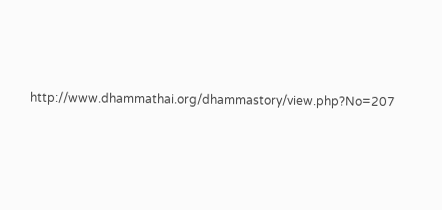http://www.dhammathai.org/dhammastory/view.php?No=207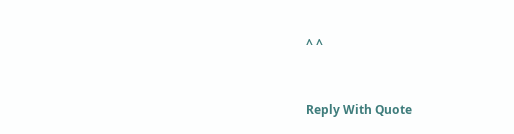^ ^


Reply With Quote